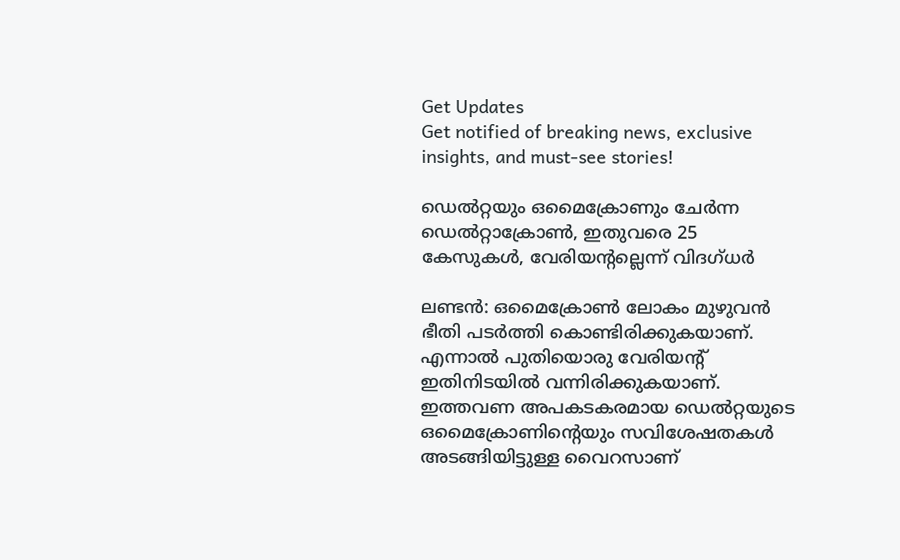Get Updates
Get notified of breaking news, exclusive insights, and must-see stories!

ഡെല്‍റ്റയും ഒമൈക്രോണും ചേര്‍ന്ന ഡെല്‍റ്റാക്രോണ്‍, ഇതുവരെ 25 കേസുകള്‍, വേരിയന്റല്ലെന്ന് വിദഗ്ധര്‍

ലണ്ടന്‍: ഒമൈക്രോണ്‍ ലോകം മുഴുവന്‍ ഭീതി പടര്‍ത്തി കൊണ്ടിരിക്കുകയാണ്. എന്നാല്‍ പുതിയൊരു വേരിയന്റ് ഇതിനിടയില്‍ വന്നിരിക്കുകയാണ്. ഇത്തവണ അപകടകരമായ ഡെല്‍റ്റയുടെ ഒമൈക്രോണിന്റെയും സവിശേഷതകള്‍ അടങ്ങിയിട്ടുള്ള വൈറസാണ്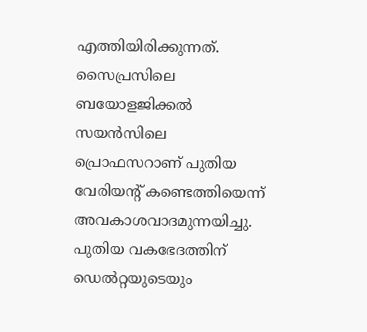എത്തിയിരിക്കുന്നത്. സൈപ്രസിലെ ബയോളജിക്കല്‍ സയന്‍സിലെ പ്രൊഫസറാണ് പുതിയ വേരിയന്റ് കണ്ടെത്തിയെന്ന് അവകാശവാദമുന്നയിച്ചു. പുതിയ വകഭേദത്തിന് ഡെല്‍റ്റയുടെയും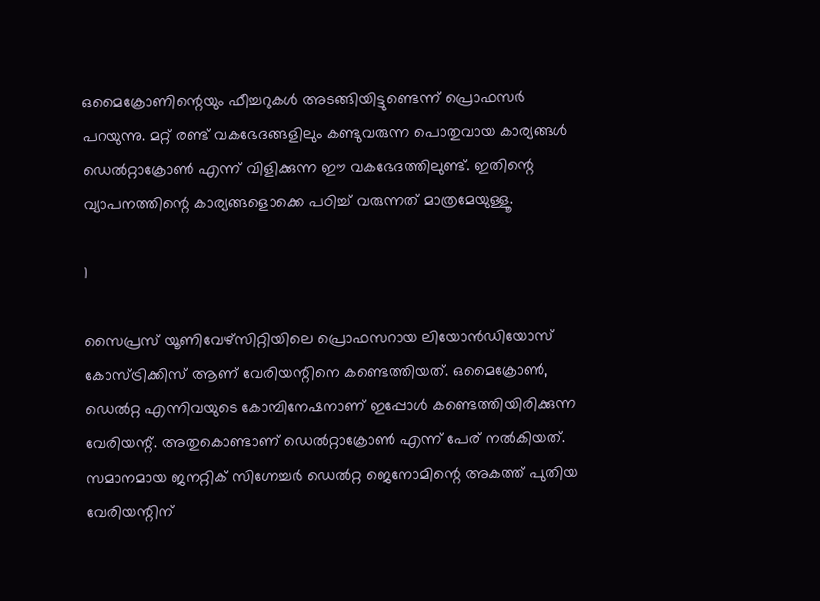ഒമൈക്രോണിന്റെയും ഫീച്ചറുകള്‍ അടങ്ങിയിട്ടുണ്ടെന്ന് പ്രൊഫസര്‍ പറയുന്നു. മറ്റ് രണ്ട് വകഭേദങ്ങളിലും കണ്ടുവരുന്ന പൊതുവായ കാര്യങ്ങള്‍ ഡെല്‍റ്റാക്രോണ്‍ എന്ന് വിളിക്കുന്ന ഈ വകഭേദത്തിലുണ്ട്. ഇതിന്റെ വ്യാപനത്തിന്റെ കാര്യങ്ങളൊക്കെ പഠിച്ച് വരുന്നത് മാത്രമേയുള്ളൂ.

1

സൈപ്രസ് യൂണിവേഴ്‌സിറ്റിയിലെ പ്രൊഫസറായ ലിയോന്‍ഡിയോസ് കോസ്ട്രിക്കിസ് ആണ് വേരിയന്റിനെ കണ്ടെത്തിയത്. ഒമൈക്രോണ്‍, ഡെല്‍റ്റ എന്നിവയുടെ കോമ്പിനേഷനാണ് ഇപ്പോള്‍ കണ്ടെത്തിയിരിക്കുന്ന വേരിയന്റ്. അതുകൊണ്ടാണ് ഡെല്‍റ്റാക്രോണ്‍ എന്ന് പേര് നല്‍കിയത്. സമാനമായ ജനറ്റിക് സിഗ്നേച്ചര്‍ ഡെല്‍റ്റ ജെനോമിന്റെ അകത്ത് പുതിയ വേരിയന്റിന്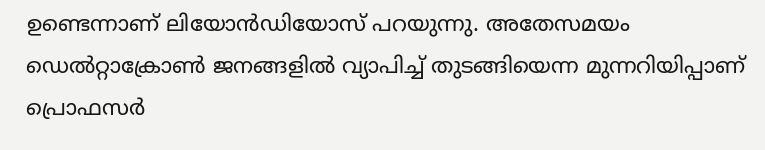ഉണ്ടെന്നാണ് ലിയോന്‍ഡിയോസ് പറയുന്നു. അതേസമയം ഡെല്‍റ്റാക്രോണ്‍ ജനങ്ങളില്‍ വ്യാപിച്ച് തുടങ്ങിയെന്ന മുന്നറിയിപ്പാണ് പ്രൊഫസര്‍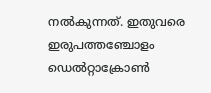നല്‍കുന്നത്. ഇതുവരെ ഇരുപത്തഞ്ചോളം ഡെല്‍റ്റാക്രോണ്‍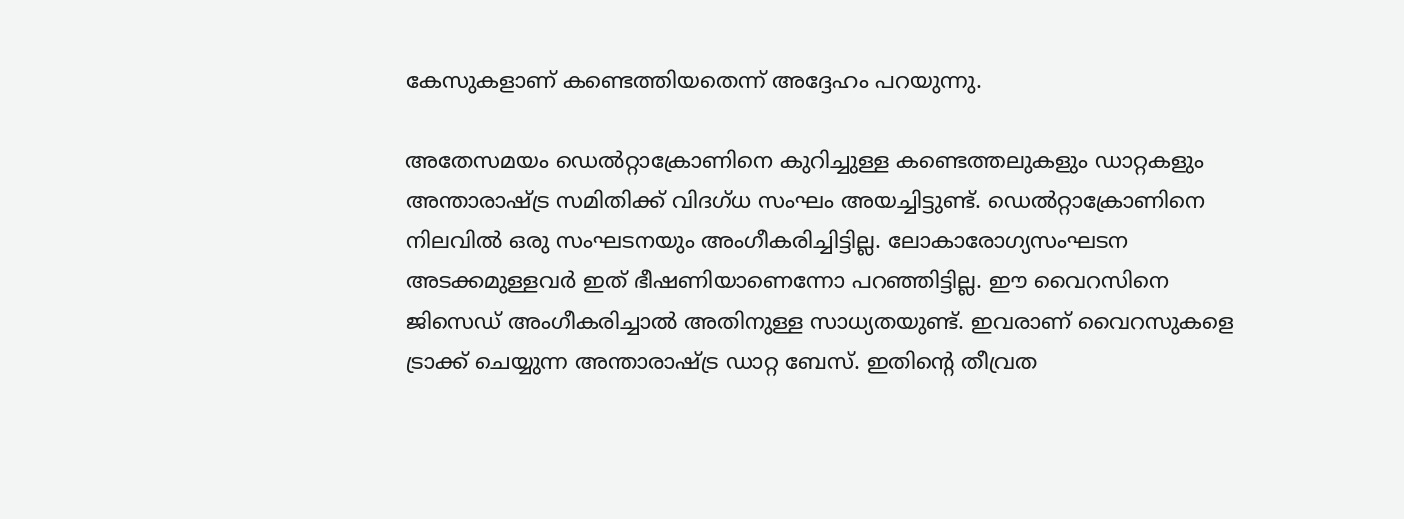കേസുകളാണ് കണ്ടെത്തിയതെന്ന് അദ്ദേഹം പറയുന്നു.

അതേസമയം ഡെല്‍റ്റാക്രോണിനെ കുറിച്ചുള്ള കണ്ടെത്തലുകളും ഡാറ്റകളും അന്താരാഷ്ട്ര സമിതിക്ക് വിദഗ്ധ സംഘം അയച്ചിട്ടുണ്ട്. ഡെല്‍റ്റാക്രോണിനെ നിലവില്‍ ഒരു സംഘടനയും അംഗീകരിച്ചിട്ടില്ല. ലോകാരോഗ്യസംഘടന അടക്കമുള്ളവര്‍ ഇത് ഭീഷണിയാണെന്നോ പറഞ്ഞിട്ടില്ല. ഈ വൈറസിനെ ജിസെഡ് അംഗീകരിച്ചാല്‍ അതിനുള്ള സാധ്യതയുണ്ട്. ഇവരാണ് വൈറസുകളെ ട്രാക്ക് ചെയ്യുന്ന അന്താരാഷ്ട്ര ഡാറ്റ ബേസ്. ഇതിന്റെ തീവ്രത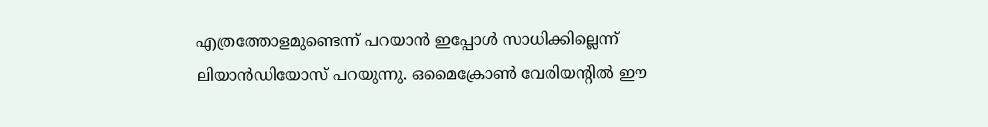എത്രത്തോളമുണ്ടെന്ന് പറയാന്‍ ഇപ്പോള്‍ സാധിക്കില്ലെന്ന് ലിയാന്‍ഡിയോസ് പറയുന്നു. ഒമൈക്രോണ്‍ വേരിയന്റില്‍ ഈ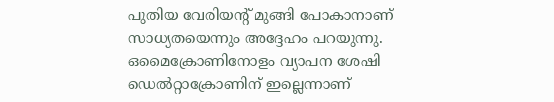പുതിയ വേരിയന്റ് മുങ്ങി പോകാനാണ് സാധ്യതയെന്നും അദ്ദേഹം പറയുന്നു. ഒമൈക്രോണിനോളം വ്യാപന ശേഷി ഡെല്‍റ്റാക്രോണിന് ഇല്ലെന്നാണ്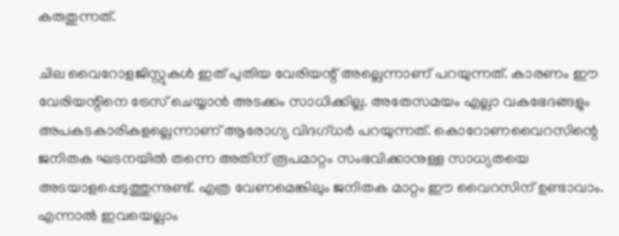കരുതുന്നത്.

ചില വൈറോളജിസ്റ്റുകള്‍ ഇത് പുതിയ വേരിയന്റ് അല്ലെന്നാണ് പറയുന്നത്. കാരണം ഈ വേരിയന്റിനെ ട്രേസ് ചെയ്യാന്‍ അടക്കം സാധിക്കില്ല. അതേസമയം എല്ലാ വകഭേദങ്ങളും അപകടകാരികളല്ലെന്നാണ് ആരോഗ്യ വിദഗ്ധര്‍ പറയുന്നത്. കൊറോണവൈറസിന്റെ ജനിതക ഘടനയില്‍ തന്നെ അതിന് രൂപമാറ്റം സംഭവിക്കാനുള്ള സാധ്യതയെ അടയാളപ്പെടുത്തുന്നുണ്ട്. എത്ര വേണമെങ്കിലും ജനിതക മാറ്റം ഈ വൈറസിന് ഉണ്ടാവാം. എന്നാല്‍ ഇവയെല്ലാം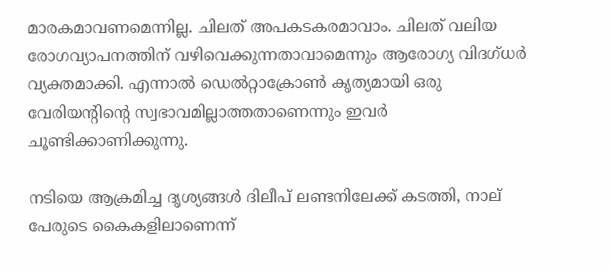മാരകമാവണമെന്നില്ല. ചിലത് അപകടകരമാവാം. ചിലത് വലിയ രോഗവ്യാപനത്തിന് വഴിവെക്കുന്നതാവാമെന്നും ആരോഗ്യ വിദഗ്ധര്‍ വ്യക്തമാക്കി. എന്നാല്‍ ഡെല്‍റ്റാക്രോണ്‍ കൃത്യമായി ഒരു വേരിയന്റിന്റെ സ്വഭാവമില്ലാത്തതാണെന്നും ഇവര്‍ ചൂണ്ടിക്കാണിക്കുന്നു.

നടിയെ ആക്രമിച്ച ദൃശ്യങ്ങള്‍ ദിലീപ് ലണ്ടനിലേക്ക് കടത്തി, നാല് പേരുടെ കൈകളിലാണെന്ന്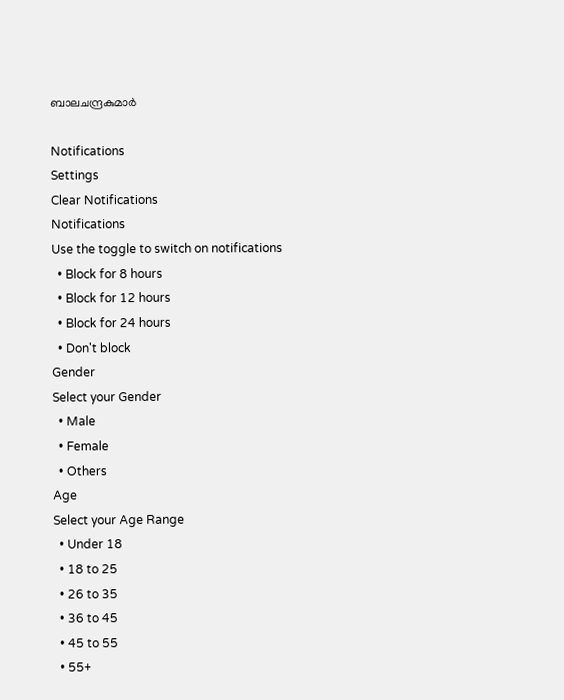ബാലചന്ദ്രകുമാര്‍

Notifications
Settings
Clear Notifications
Notifications
Use the toggle to switch on notifications
  • Block for 8 hours
  • Block for 12 hours
  • Block for 24 hours
  • Don't block
Gender
Select your Gender
  • Male
  • Female
  • Others
Age
Select your Age Range
  • Under 18
  • 18 to 25
  • 26 to 35
  • 36 to 45
  • 45 to 55
  • 55+